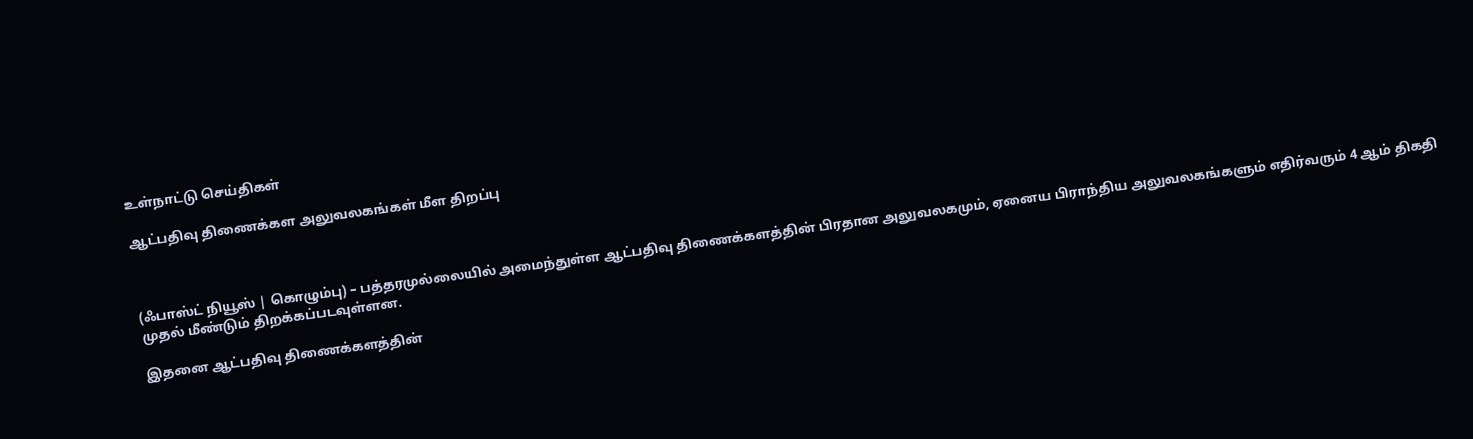உள்நாட்டு செய்திகள்

ஆட்பதிவு திணைக்கள அலுவலகங்கள் மீள திறப்பு



(ஃபாஸ்ட் நியூஸ் | கொழும்பு) – பத்தரமுல்லையில் அமைந்துள்ள ஆட்பதிவு திணைக்களத்தின் பிரதான அலுவலகமும், ஏனைய பிராந்திய அலுவலகங்களும் எதிர்வரும் 4 ஆம் திகதி முதல் மீண்டும் திறக்கப்படவுள்ளன.

இதனை ஆட்பதிவு திணைக்களத்தின்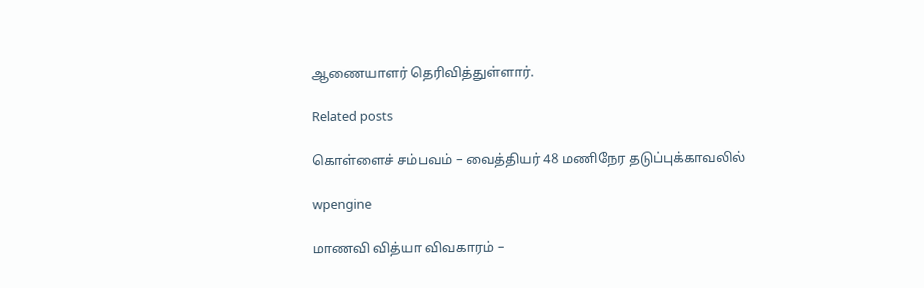ஆணையாளர் தெரிவித்துள்ளார்.

Related posts

கொள்ளைச் சம்பவம் – வைத்தியர் 48 மணிநேர தடுப்புக்காவலில்

wpengine

மாணவி வித்யா விவகாரம் –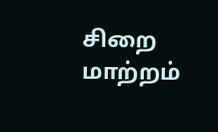சிறை மாற்றம்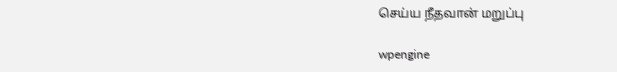செய்ய நீதவான் மறுப்பு

wpengine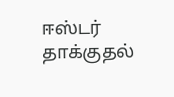ஈஸ்டர் தாக்குதல்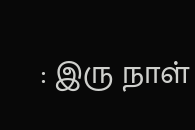: இரு நாள்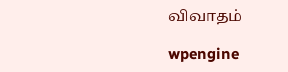விவாதம்

wpengine